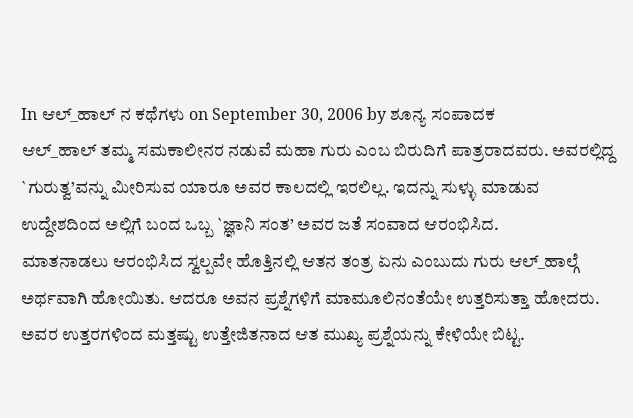In ಆಲ್_ಹಾಲ್ ನ ಕಥೆಗಳು on September 30, 2006 by ಶೂನ್ಯ ಸಂಪಾದಕ
ಆಲ್_ಹಾಲ್ ತಮ್ಮ ಸಮಕಾಲೀನರ ನಡುವೆ ಮಹಾ ಗುರು ಎಂಬ ಬಿರುದಿಗೆ ಪಾತ್ರರಾದವರು. ಅವರಲ್ಲಿದ್ದ `ಗುರುತ್ವ’ವನ್ನು ಮೀರಿಸುವ ಯಾರೂ ಅವರ ಕಾಲದಲ್ಲಿ ಇರಲಿಲ್ಲ. ಇದನ್ನು ಸುಳ್ಳು ಮಾಡುವ ಉದ್ದೇಶದಿಂದ ಅಲ್ಲಿಗೆ ಬಂದ ಒಬ್ಬ `ಜ್ಞಾನಿ ಸಂತ’ ಅವರ ಜತೆ ಸಂವಾದ ಆರಂಭಿಸಿದ.
ಮಾತನಾಡಲು ಆರಂಭಿಸಿದ ಸ್ವಲ್ಪವೇ ಹೊತ್ತಿನಲ್ಲಿ ಆತನ ತಂತ್ರ ಏನು ಎಂಬುದು ಗುರು ಆಲ್_ಹಾಲ್ಗೆ ಅರ್ಥವಾಗಿ ಹೋಯಿತು. ಆದರೂ ಅವನ ಪ್ರಶ್ನೆಗಳಿಗೆ ಮಾಮೂಲಿನಂತೆಯೇ ಉತ್ತರಿಸುತ್ತಾ ಹೋದರು. ಅವರ ಉತ್ತರಗಳಿಂದ ಮತ್ತಷ್ಟು ಉತ್ತೇಜಿತನಾದ ಆತ ಮುಖ್ಯ ಪ್ರಶ್ನೆಯನ್ನು ಕೇಳಿಯೇ ಬಿಟ್ಟ.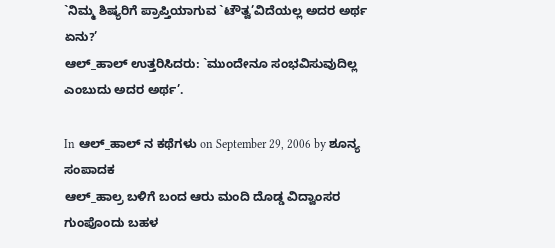`ನಿಮ್ಮ ಶಿಷ್ಯರಿಗೆ ಪ್ರಾಪ್ತಿಯಾಗುವ `ಟೌತ್ವ’ವಿದೆಯಲ್ಲ ಅದರ ಅರ್ಥ ಏನು?’
ಆಲ್_ಹಾಲ್ ಉತ್ತರಿಸಿದರು: `ಮುಂದೇನೂ ಸಂಭವಿಸುವುದಿಲ್ಲ ಎಂಬುದು ಅದರ ಅರ್ಥ’.

In ಆಲ್_ಹಾಲ್ ನ ಕಥೆಗಳು on September 29, 2006 by ಶೂನ್ಯ ಸಂಪಾದಕ
ಆಲ್_ಹಾಲ್ರ ಬಳಿಗೆ ಬಂದ ಆರು ಮಂದಿ ದೊಡ್ಡ ವಿದ್ವಾಂಸರ ಗುಂಪೊಂದು ಬಹಳ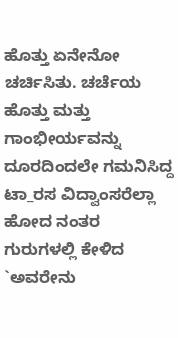ಹೊತ್ತು ಏನೇನೋ ಚರ್ಚಿಸಿತು. ಚರ್ಚೆಯ ಹೊತ್ತು ಮತ್ತು ಗಾಂಭೀರ್ಯವನ್ನು ದೂರದಿಂದಲೇ ಗಮನಿಸಿದ್ದ ಟಾ_ರಸ ವಿದ್ವಾಂಸರೆಲ್ಲಾ ಹೋದ ನಂತರ ಗುರುಗಳಲ್ಲಿ ಕೇಳಿದ `ಅವರೇನು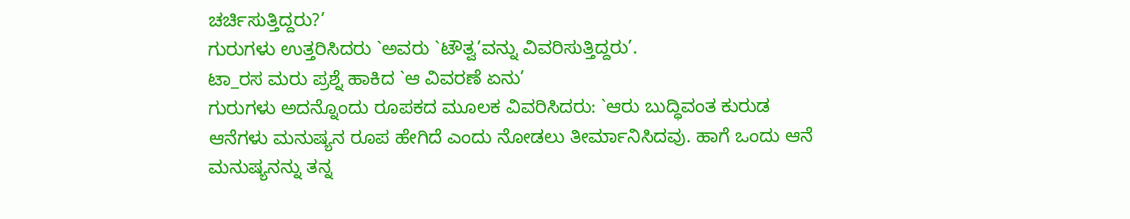ಚರ್ಚಿಸುತ್ತಿದ್ದರು?’
ಗುರುಗಳು ಉತ್ತರಿಸಿದರು `ಅವರು `ಟೌತ್ವ’ವನ್ನು ವಿವರಿಸುತ್ತಿದ್ದರು’.
ಟಾ_ರಸ ಮರು ಪ್ರಶ್ನೆ ಹಾಕಿದ `ಆ ವಿವರಣೆ ಏನು’
ಗುರುಗಳು ಅದನ್ನೊಂದು ರೂಪಕದ ಮೂಲಕ ವಿವರಿಸಿದರು: `ಆರು ಬುದ್ಧಿವಂತ ಕುರುಡ ಆನೆಗಳು ಮನುಷ್ಯನ ರೂಪ ಹೇಗಿದೆ ಎಂದು ನೋಡಲು ತೀರ್ಮಾನಿಸಿದವು. ಹಾಗೆ ಒಂದು ಆನೆ ಮನುಷ್ಯನನ್ನು ತನ್ನ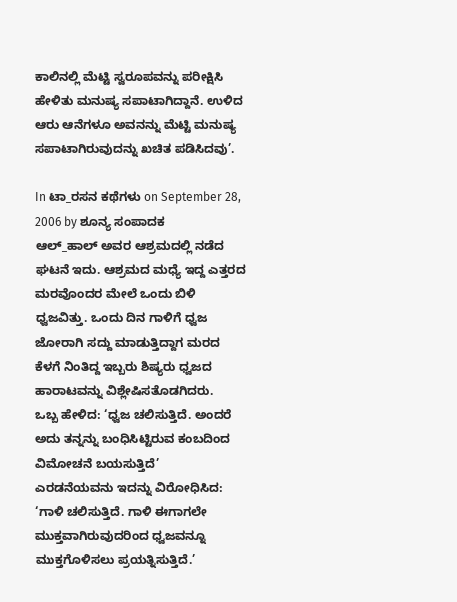ಕಾಲಿನಲ್ಲಿ ಮೆಟ್ಟಿ ಸ್ವರೂಪವನ್ನು ಪರೀಕ್ಷಿಸಿ ಹೇಳಿತು ಮನುಷ್ಯ ಸಪಾಟಾಗಿದ್ದಾನೆ. ಉಳಿದ ಆರು ಆನೆಗಳೂ ಅವನನ್ನು ಮೆಟ್ಟಿ ಮನುಷ್ಯ ಸಪಾಟಾಗಿರುವುದನ್ನು ಖಚಿತ ಪಡಿಸಿದವು’.

In ಟಾ_ರಸನ ಕಥೆಗಳು on September 28, 2006 by ಶೂನ್ಯ ಸಂಪಾದಕ
ಆಲ್_ಹಾಲ್ ಅವರ ಆಶ್ರಮದಲ್ಲಿ ನಡೆದ ಘಟನೆ ಇದು. ಆಶ್ರಮದ ಮಧ್ಯೆ ಇದ್ದ ಎತ್ತರದ ಮರವೊಂದರ ಮೇಲೆ ಒಂದು ಬಿಳಿ ಧ್ವಜವಿತ್ತು. ಒಂದು ದಿನ ಗಾಳಿಗೆ ಧ್ವಜ ಜೋರಾಗಿ ಸದ್ದು ಮಾಡುತ್ತಿದ್ದಾಗ ಮರದ ಕೆಳಗೆ ನಿಂತಿದ್ದ ಇಬ್ಬರು ಶಿಷ್ಯರು ಧ್ವಜದ ಹಾರಾಟವನ್ನು ವಿಶ್ಲೇಷಿಸತೊಡಗಿದರು.
ಒಬ್ಬ ಹೇಳಿದ: ‘ಧ್ವಜ ಚಲಿಸುತ್ತಿದೆ. ಅಂದರೆ ಅದು ತನ್ನನ್ನು ಬಂಧಿಸಿಟ್ಟಿರುವ ಕಂಬದಿಂದ ವಿಮೋಚನೆ ಬಯಸುತ್ತಿದೆ’
ಎರಡನೆಯವನು ಇದನ್ನು ವಿರೋಧಿಸಿದ: ‘ಗಾಳಿ ಚಲಿಸುತ್ತಿದೆ. ಗಾಳಿ ಈಗಾಗಲೇ ಮುಕ್ತವಾಗಿರುವುದರಿಂದ ಧ್ವಜವನ್ನೂ ಮುಕ್ತಗೊಳಿಸಲು ಪ್ರಯತ್ನಿಸುತ್ತಿದೆ.’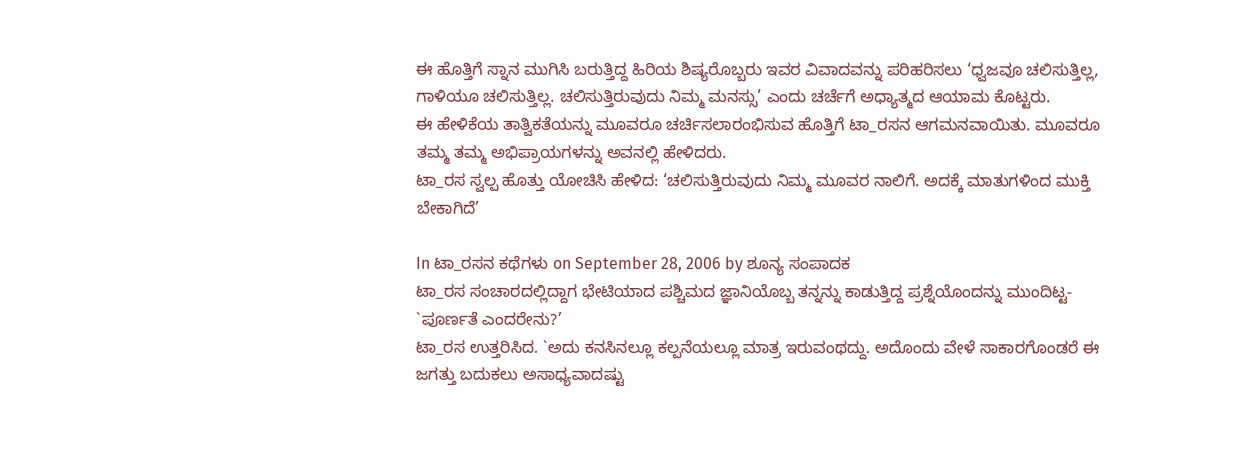ಈ ಹೊತ್ತಿಗೆ ಸ್ನಾನ ಮುಗಿಸಿ ಬರುತ್ತಿದ್ದ ಹಿರಿಯ ಶಿಷ್ಯರೊಬ್ಬರು ಇವರ ವಿವಾದವನ್ನು ಪರಿಹರಿಸಲು ‘ಧ್ವಜವೂ ಚಲಿಸುತ್ತಿಲ್ಲ, ಗಾಳಿಯೂ ಚಲಿಸುತ್ತಿಲ್ಲ. ಚಲಿಸುತ್ತಿರುವುದು ನಿಮ್ಮ ಮನಸ್ಸು’ ಎಂದು ಚರ್ಚೆಗೆ ಅಧ್ಯಾತ್ಮದ ಆಯಾಮ ಕೊಟ್ಟರು.
ಈ ಹೇಳಿಕೆಯ ತಾತ್ವಿಕತೆಯನ್ನು ಮೂವರೂ ಚರ್ಚಿಸಲಾರಂಭಿಸುವ ಹೊತ್ತಿಗೆ ಟಾ_ರಸನ ಆಗಮನವಾಯಿತು. ಮೂವರೂ ತಮ್ಮ ತಮ್ಮ ಅಭಿಪ್ರಾಯಗಳನ್ನು ಅವನಲ್ಲಿ ಹೇಳಿದರು.
ಟಾ_ರಸ ಸ್ವಲ್ಪ ಹೊತ್ತು ಯೋಚಿಸಿ ಹೇಳಿದ: ‘ಚಲಿಸುತ್ತಿರುವುದು ನಿಮ್ಮ ಮೂವರ ನಾಲಿಗೆ. ಅದಕ್ಕೆ ಮಾತುಗಳಿಂದ ಮುಕ್ತಿ ಬೇಕಾಗಿದೆ’

In ಟಾ_ರಸನ ಕಥೆಗಳು on September 28, 2006 by ಶೂನ್ಯ ಸಂಪಾದಕ
ಟಾ_ರಸ ಸಂಚಾರದಲ್ಲಿದ್ದಾಗ ಭೇಟಿಯಾದ ಪಶ್ಚಿಮದ ಜ್ಞಾನಿಯೊಬ್ಬ ತನ್ನನ್ನು ಕಾಡುತ್ತಿದ್ದ ಪ್ರಶ್ನೆಯೊಂದನ್ನು ಮುಂದಿಟ್ಟ- `ಪೂರ್ಣತೆ ಎಂದರೇನು?’
ಟಾ_ರಸ ಉತ್ತರಿಸಿದ. `ಅದು ಕನಸಿನಲ್ಲೂ ಕಲ್ಪನೆಯಲ್ಲೂ ಮಾತ್ರ ಇರುವಂಥದ್ದು. ಅದೊಂದು ವೇಳೆ ಸಾಕಾರಗೊಂಡರೆ ಈ ಜಗತ್ತು ಬದುಕಲು ಅಸಾಧ್ಯವಾದಷ್ಟು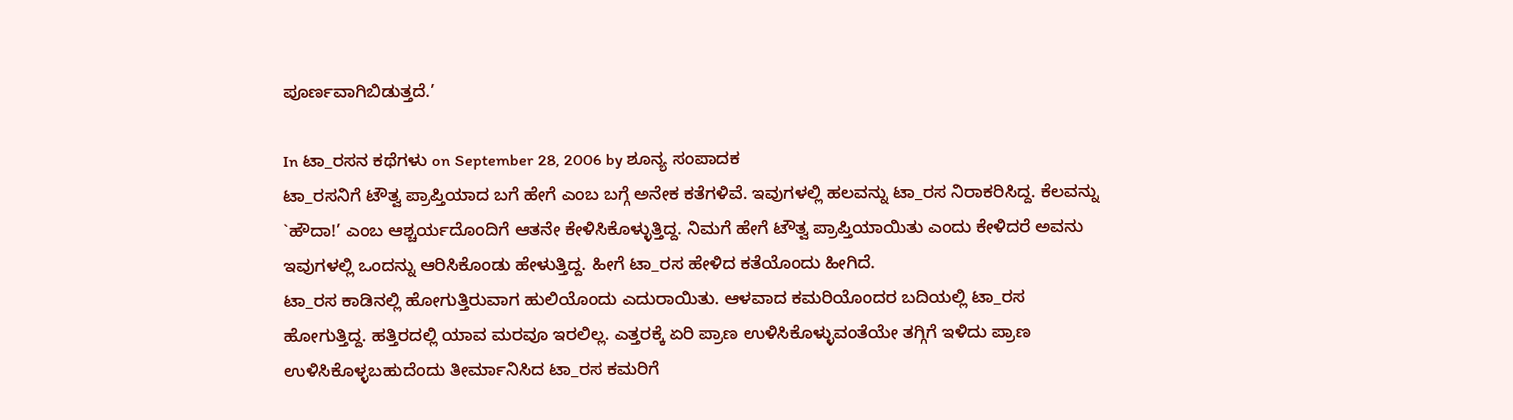ಪೂರ್ಣವಾಗಿಬಿಡುತ್ತದೆ.’

In ಟಾ_ರಸನ ಕಥೆಗಳು on September 28, 2006 by ಶೂನ್ಯ ಸಂಪಾದಕ
ಟಾ_ರಸನಿಗೆ ಟೌತ್ವ ಪ್ರಾಪ್ತಿಯಾದ ಬಗೆ ಹೇಗೆ ಎಂಬ ಬಗ್ಗೆ ಅನೇಕ ಕತೆಗಳಿವೆ. ಇವುಗಳಲ್ಲಿ ಹಲವನ್ನು ಟಾ_ರಸ ನಿರಾಕರಿಸಿದ್ದ. ಕೆಲವನ್ನು `ಹೌದಾ!’ ಎಂಬ ಆಶ್ಚರ್ಯದೊಂದಿಗೆ ಆತನೇ ಕೇಳಿಸಿಕೊಳ್ಳುತ್ತಿದ್ದ. ನಿಮಗೆ ಹೇಗೆ ಟೌತ್ವ ಪ್ರಾಪ್ತಿಯಾಯಿತು ಎಂದು ಕೇಳಿದರೆ ಅವನು ಇವುಗಳಲ್ಲಿ ಒಂದನ್ನು ಆರಿಸಿಕೊಂಡು ಹೇಳುತ್ತಿದ್ದ. ಹೀಗೆ ಟಾ_ರಸ ಹೇಳಿದ ಕತೆಯೊಂದು ಹೀಗಿದೆ.
ಟಾ_ರಸ ಕಾಡಿನಲ್ಲಿ ಹೋಗುತ್ತಿರುವಾಗ ಹುಲಿಯೊಂದು ಎದುರಾಯಿತು. ಆಳವಾದ ಕಮರಿಯೊಂದರ ಬದಿಯಲ್ಲಿ ಟಾ_ರಸ ಹೋಗುತ್ತಿದ್ದ. ಹತ್ತಿರದಲ್ಲಿ ಯಾವ ಮರವೂ ಇರಲಿಲ್ಲ. ಎತ್ತರಕ್ಕೆ ಏರಿ ಪ್ರಾಣ ಉಳಿಸಿಕೊಳ್ಳುವಂತೆಯೇ ತಗ್ಗಿಗೆ ಇಳಿದು ಪ್ರಾಣ ಉಳಿಸಿಕೊಳ್ಳಬಹುದೆಂದು ತೀರ್ಮಾನಿಸಿದ ಟಾ_ರಸ ಕಮರಿಗೆ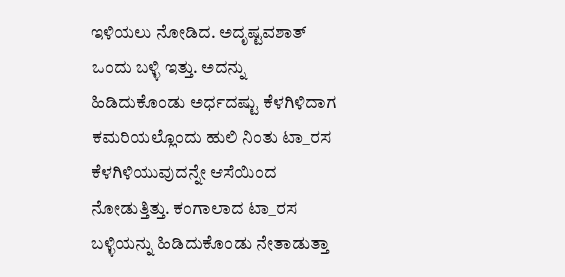ಇಳಿಯಲು ನೋಡಿದ. ಅದೃಷ್ಟವಶಾತ್ ಒಂದು ಬಳ್ಳಿ ಇತ್ತು. ಅದನ್ನು ಹಿಡಿದುಕೊಂಡು ಅರ್ಧದಷ್ಟು ಕೆಳಗಿಳಿದಾಗ ಕಮರಿಯಲ್ಲೊಂದು ಹುಲಿ ನಿಂತು ಟಾ_ರಸ ಕೆಳಗಿಳಿಯುವುದನ್ನೇ ಆಸೆಯಿಂದ ನೋಡುತ್ತಿತ್ತು. ಕಂಗಾಲಾದ ಟಾ_ರಸ ಬಳ್ಳಿಯನ್ನು ಹಿಡಿದುಕೊಂಡು ನೇತಾಡುತ್ತಾ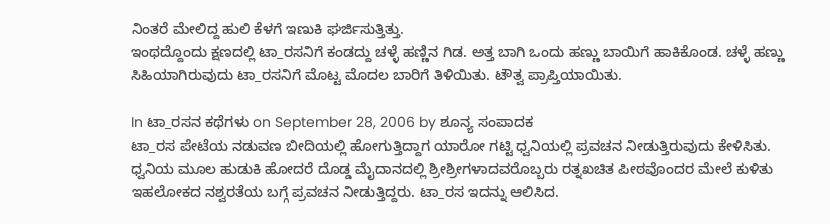ನಿಂತರೆ ಮೇಲಿದ್ದ ಹುಲಿ ಕೆಳಗೆ ಇಣುಕಿ ಘರ್ಜಿಸುತ್ತಿತ್ತು.
ಇಂಥದ್ದೊಂದು ಕ್ಷಣದಲ್ಲಿ ಟಾ_ರಸನಿಗೆ ಕಂಡದ್ದು ಚಳ್ಳೆ ಹಣ್ಣಿನ ಗಿಡ. ಅತ್ತ ಬಾಗಿ ಒಂದು ಹಣ್ಣು ಬಾಯಿಗೆ ಹಾಕಿಕೊಂಡ. ಚಳ್ಳೆ ಹಣ್ಣು ಸಿಹಿಯಾಗಿರುವುದು ಟಾ_ರಸನಿಗೆ ಮೊಟ್ಟ ಮೊದಲ ಬಾರಿಗೆ ತಿಳಿಯಿತು. ಟೌತ್ವ ಪ್ರಾಪ್ತಿಯಾಯಿತು.

In ಟಾ_ರಸನ ಕಥೆಗಳು on September 28, 2006 by ಶೂನ್ಯ ಸಂಪಾದಕ
ಟಾ_ರಸ ಪೇಟೆಯ ನಡುವಣ ಬೀದಿಯಲ್ಲಿ ಹೋಗುತ್ತಿದ್ದಾಗ ಯಾರೋ ಗಟ್ಟಿ ಧ್ವನಿಯಲ್ಲಿ ಪ್ರವಚನ ನೀಡುತ್ತಿರುವುದು ಕೇಳಿಸಿತು. ಧ್ವನಿಯ ಮೂಲ ಹುಡುಕಿ ಹೋದರೆ ದೊಡ್ಡ ಮೈದಾನದಲ್ಲಿ ಶ್ರೀಶ್ರೀಗಳಾದವರೊಬ್ಬರು ರತ್ನಖಚಿತ ಪೀಠವೊಂದರ ಮೇಲೆ ಕುಳಿತು ಇಹಲೋಕದ ನಶ್ವರತೆಯ ಬಗ್ಗೆ ಪ್ರವಚನ ನೀಡುತ್ತಿದ್ದರು. ಟಾ_ರಸ ಇದನ್ನು ಆಲಿಸಿದ.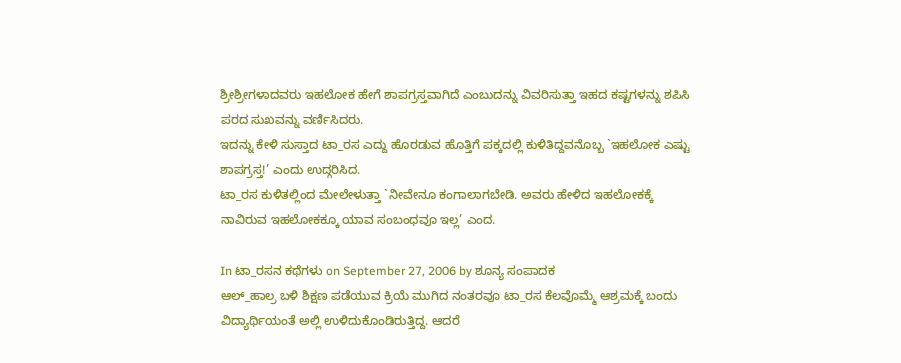ಶ್ರೀಶ್ರೀಗಳಾದವರು ಇಹಲೋಕ ಹೇಗೆ ಶಾಪಗ್ರಸ್ತವಾಗಿದೆ ಎಂಬುದನ್ನು ವಿವರಿಸುತ್ತಾ ಇಹದ ಕಷ್ಟಗಳನ್ನು ಶಪಿಸಿ ಪರದ ಸುಖವನ್ನು ವರ್ಣಿಸಿದರು.
ಇದನ್ನು ಕೇಳಿ ಸುಸ್ತಾದ ಟಾ_ರಸ ಎದ್ದು ಹೊರಡುವ ಹೊತ್ತಿಗೆ ಪಕ್ಕದಲ್ಲಿ ಕುಳಿತಿದ್ದವನೊಬ್ಬ `ಇಹಲೋಕ ಎಷ್ಟು ಶಾಪಗ್ರಸ್ತ!’ ಎಂದು ಉದ್ಗರಿಸಿದ.
ಟಾ_ರಸ ಕುಳಿತಲ್ಲಿಂದ ಮೇಲೇಳುತ್ತಾ `ನೀವೇನೂ ಕಂಗಾಲಾಗಬೇಡಿ. ಅವರು ಹೇಳಿದ ಇಹಲೋಕಕ್ಕೆ ನಾವಿರುವ ಇಹಲೋಕಕ್ಕೂ ಯಾವ ಸಂಬಂಧವೂ ಇಲ್ಲ’ ಎಂದ.

In ಟಾ_ರಸನ ಕಥೆಗಳು on September 27, 2006 by ಶೂನ್ಯ ಸಂಪಾದಕ
ಆಲ್_ಹಾಲ್ರ ಬಳಿ ಶಿಕ್ಷಣ ಪಡೆಯುವ ಕ್ರಿಯೆ ಮುಗಿದ ನಂತರವೂ ಟಾ_ರಸ ಕೆಲವೊಮ್ಮೆ ಆಶ್ರಮಕ್ಕೆ ಬಂದು ವಿದ್ಯಾರ್ಥಿಯಂತೆ ಅಲ್ಲಿ ಉಳಿದುಕೊಂಡಿರುತ್ತಿದ್ದ. ಆದರೆ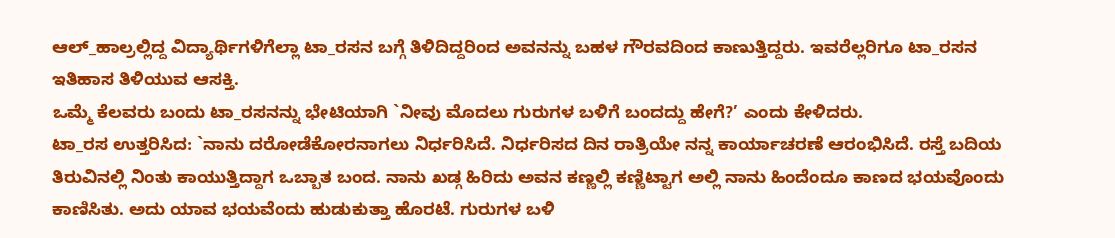ಆಲ್_ಹಾಲ್ರಲ್ಲಿದ್ದ ವಿದ್ಯಾರ್ಥಿಗಳಿಗೆಲ್ಲಾ ಟಾ_ರಸನ ಬಗ್ಗೆ ತಿಳಿದಿದ್ದರಿಂದ ಅವನನ್ನು ಬಹಳ ಗೌರವದಿಂದ ಕಾಣುತ್ತಿದ್ದರು. ಇವರೆಲ್ಲರಿಗೂ ಟಾ_ರಸನ ಇತಿಹಾಸ ತಿಳಿಯುವ ಆಸಕ್ತಿ.
ಒಮ್ಮೆ ಕೆಲವರು ಬಂದು ಟಾ_ರಸನನ್ನು ಭೇಟಿಯಾಗಿ `ನೀವು ಮೊದಲು ಗುರುಗಳ ಬಳಿಗೆ ಬಂದದ್ದು ಹೇಗೆ?’ ಎಂದು ಕೇಳಿದರು.
ಟಾ_ರಸ ಉತ್ತರಿಸಿದ: `ನಾನು ದರೋಡೆಕೋರನಾಗಲು ನಿರ್ಧರಿಸಿದೆ. ನಿರ್ಧರಿಸದ ದಿನ ರಾತ್ರಿಯೇ ನನ್ನ ಕಾರ್ಯಾಚರಣೆ ಆರಂಭಿಸಿದೆ. ರಸ್ತೆ ಬದಿಯ ತಿರುವಿನಲ್ಲಿ ನಿಂತು ಕಾಯುತ್ತಿದ್ದಾಗ ಒಬ್ಬಾತ ಬಂದ. ನಾನು ಖಡ್ಗ ಹಿರಿದು ಅವನ ಕಣ್ಣಲ್ಲಿ ಕಣ್ಣಿಟ್ಟಾಗ ಅಲ್ಲಿ ನಾನು ಹಿಂದೆಂದೂ ಕಾಣದ ಭಯವೊಂದು ಕಾಣಿಸಿತು. ಅದು ಯಾವ ಭಯವೆಂದು ಹುಡುಕುತ್ತಾ ಹೊರಟೆ. ಗುರುಗಳ ಬಳಿ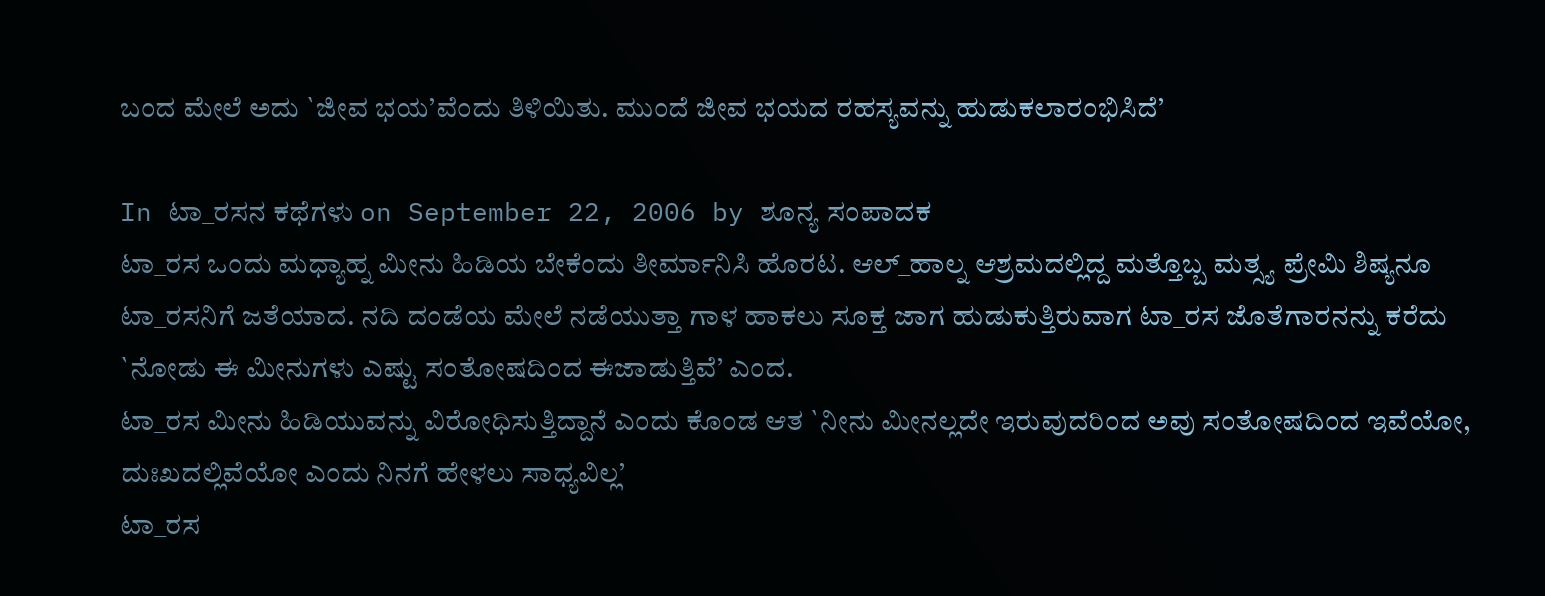ಬಂದ ಮೇಲೆ ಅದು `ಜೀವ ಭಯ’ವೆಂದು ತಿಳಿಯಿತು. ಮುಂದೆ ಜೀವ ಭಯದ ರಹಸ್ಯವನ್ನು ಹುಡುಕಲಾರಂಭಿಸಿದೆ’

In ಟಾ_ರಸನ ಕಥೆಗಳು on September 22, 2006 by ಶೂನ್ಯ ಸಂಪಾದಕ
ಟಾ_ರಸ ಒಂದು ಮಧ್ಯಾಹ್ನ ಮೀನು ಹಿಡಿಯ ಬೇಕೆಂದು ತೀರ್ಮಾನಿಸಿ ಹೊರಟ. ಆಲ್_ಹಾಲ್ನ ಆಶ್ರಮದಲ್ಲಿದ್ದ ಮತ್ತೊಬ್ಬ ಮತ್ಸ್ಯ ಪ್ರೇಮಿ ಶಿಷ್ಯನೂ ಟಾ_ರಸನಿಗೆ ಜತೆಯಾದ. ನದಿ ದಂಡೆಯ ಮೇಲೆ ನಡೆಯುತ್ತಾ ಗಾಳ ಹಾಕಲು ಸೂಕ್ತ ಜಾಗ ಹುಡುಕುತ್ತಿರುವಾಗ ಟಾ_ರಸ ಜೊತೆಗಾರನನ್ನು ಕರೆದು `ನೋಡು ಈ ಮೀನುಗಳು ಎಷ್ಟು ಸಂತೋಷದಿಂದ ಈಜಾಡುತ್ತಿವೆ’ ಎಂದ.
ಟಾ_ರಸ ಮೀನು ಹಿಡಿಯುವನ್ನು ವಿರೋಧಿಸುತ್ತಿದ್ದಾನೆ ಎಂದು ಕೊಂಡ ಆತ `ನೀನು ಮೀನಲ್ಲದೇ ಇರುವುದರಿಂದ ಅವು ಸಂತೋಷದಿಂದ ಇವೆಯೋ, ದುಃಖದಲ್ಲಿವೆಯೋ ಎಂದು ನಿನಗೆ ಹೇಳಲು ಸಾಧ್ಯವಿಲ್ಲ’
ಟಾ_ರಸ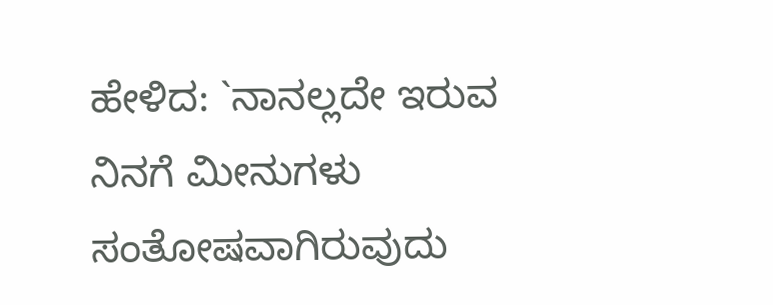ಹೇಳಿದ: `ನಾನಲ್ಲದೇ ಇರುವ ನಿನಗೆ ಮೀನುಗಳು ಸಂತೋಷವಾಗಿರುವುದು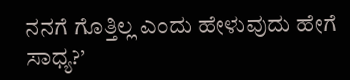ನನಗೆ ಗೊತ್ತಿಲ್ಲ ಎಂದು ಹೇಳುವುದು ಹೇಗೆ ಸಾಧ್ಯ?’